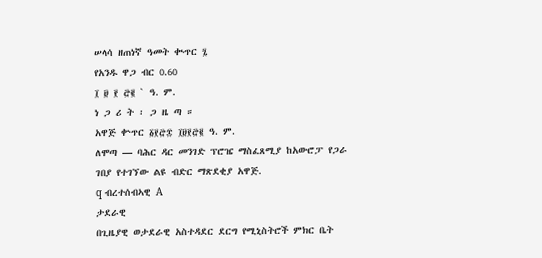ሠላሳ ዘጠነኛ ዓመት ቊጥር ፯
የአንዱ ዋጋ ብር 0.60
፲ ፱ ፻ ፸፪ ` ዓ. ም.
ነ ጋ ሪ ት ፡ ጋ ዜ ጣ ።
አዋጅ ቍጥር ፩፻፸፰ ፲፱፻፸፪ ዓ. ም.
ለሞጣ — ባሕር ዳር መንገድ ፕሮዤ ማስፈጸሚያ ከአውሮፓ የጋራ ገበያ የተገኘው ልዩ ብድር ማጽደቂያ አዋጅ.
q ብረተሰብኣዊ A
ታደራዊ
በጊዜያዊ ወታደራዊ አስተዳደር ደርግ የሚኒስትሮች ምክር ቤት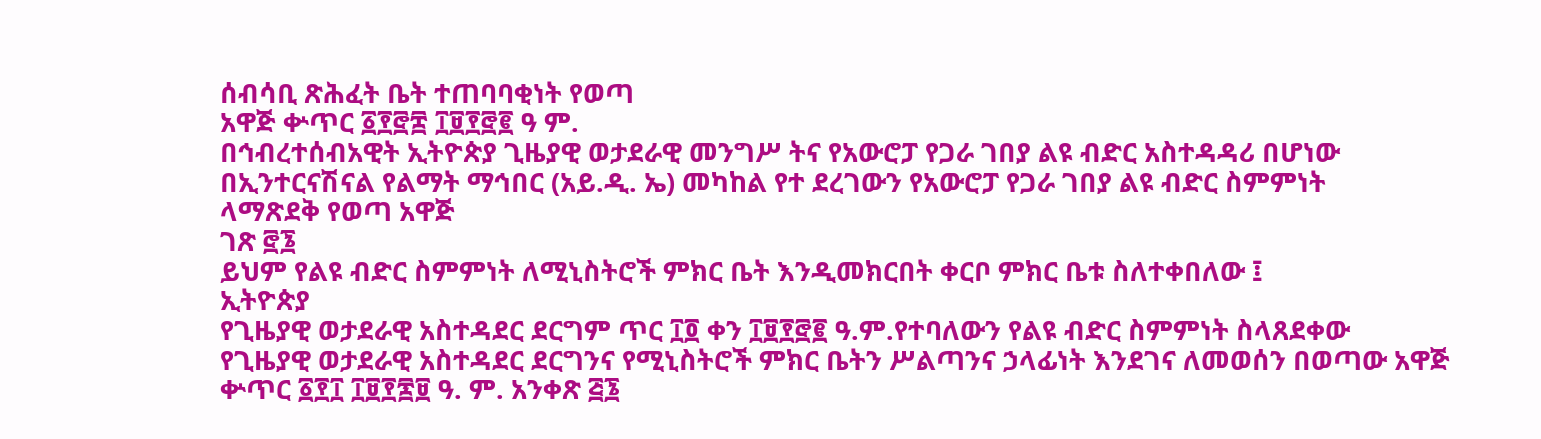ሰብሳቢ ጽሕፈት ቤት ተጠባባቂነት የወጣ
አዋጅ ቍጥር ፩፻፸፰ ፲፱፻፸፪ ዓ ም.
በኅብረተሰብአዊት ኢትዮጵያ ጊዜያዊ ወታደራዊ መንግሥ ትና የአውሮፓ የጋራ ገበያ ልዩ ብድር አስተዳዳሪ በሆነው በኢንተርናሽናል የልማት ማኅበር (አይ.ዲ. ኤ) መካከል የተ ደረገውን የአውሮፓ የጋራ ገበያ ልዩ ብድር ስምምነት
ላማጽደቅ የወጣ አዋጅ
ገጽ ፸፮
ይህም የልዩ ብድር ስምምነት ለሚኒስትሮች ምክር ቤት እንዲመክርበት ቀርቦ ምክር ቤቱ ስለተቀበለው ፤
ኢትዮጵያ
የጊዜያዊ ወታደራዊ አስተዳደር ደርግም ጥር ፲፬ ቀን ፲፱፻፸፪ ዓ.ም.የተባለውን የልዩ ብድር ስምምነት ስላጸደቀው
የጊዜያዊ ወታደራዊ አስተዳደር ደርግንና የሚኒስትሮች ምክር ቤትን ሥልጣንና ኃላፊነት እንደገና ለመወሰን በወጣው አዋጅ ቍጥር ፩፻፲ ፲፱፻፷፱ ዓ. ም. አንቀጽ ፭፮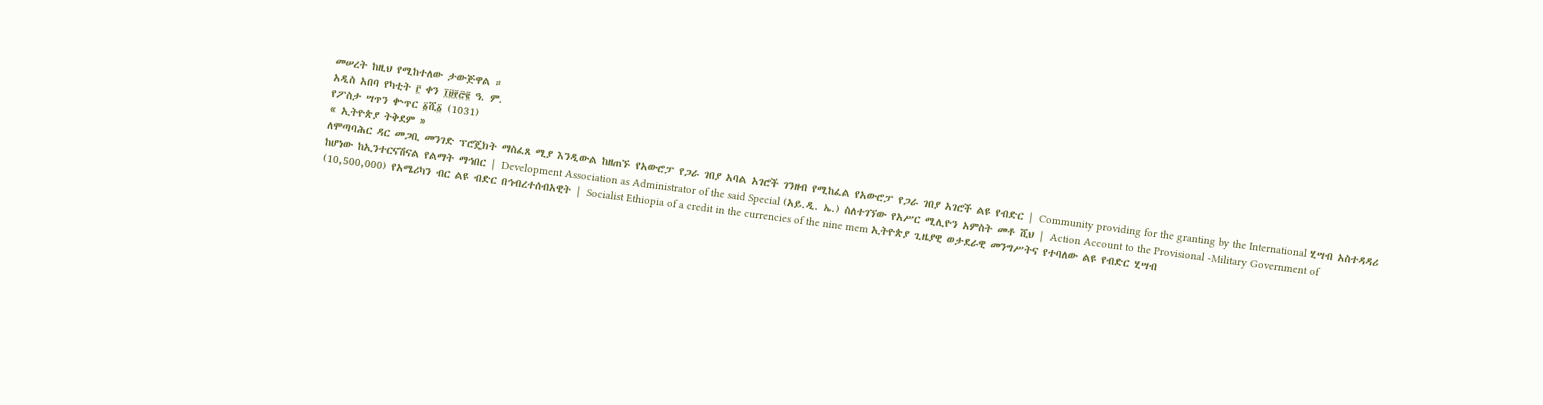መሠረት ከዚህ የሚከተለው ታውጅዋል ።
አዲስ አበባ የካቲት ፫ ቀን ፲፱፻፸፪ ዓ. ም.
የፖስታ ሣጥን ቍጥር ፩ሺ፩ (1031)
« ኢትዮጵያ ትቅደም »
ለሞጣባሕር ዳር መጋቢ መንገድ ፕሮጄክት ማስፈጸ ሚያ እንዲውል ከዘጠኙ የአውሮፓ የጋራ ገበያ አባል አገሮች ገንዘብ የሚከፈል የአውሮፓ የጋራ ገበያ አገሮች ልዩ የብድር | Community providing for the granting by the International ሂሣብ አስተዳዳሪ ከሆነው ከኢንተርናሽናል የልማት ማኅበር | Development Association as Administrator of the said Special (አይ.ዲ. ኤ.) ስለተገኘው የአሥር ሚሊዮን አምስት መቶ ሺህ | Action Account to the Provisional -Military Government of (10,500,000) የአሜሪካን ብር ልዩ ብድር በኅብረተሰብአዊት | Socialist Ethiopia of a credit in the currencies of the nine mem ኢትዮጵያ ጊዜያዊ ወታደራዊ መንግሥትና የተባለው ልዩ የብድር ሂሣብ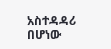አስተዳዳሪ በሆነው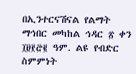በኢንተርናሽናል የልማት ማኅበር መካከል ኅዳር ፳ ቀን ፲፱፻፸፪ ዓም. ልዩ የብድር ስምምነት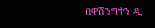በዋሽንግተን ዲ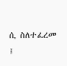ሲ ስለተፈረመ ፤